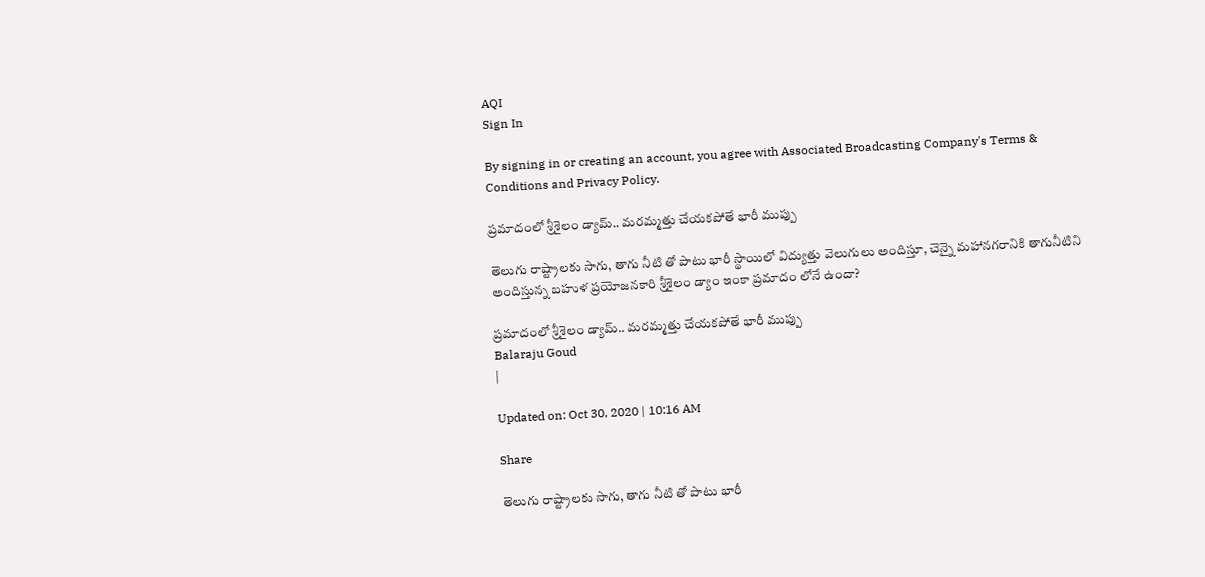AQI
Sign In

By signing in or creating an account, you agree with Associated Broadcasting Company's Terms & Conditions and Privacy Policy.

ప్రమాదంలో శ్రీశైలం డ్యామ్.. మరమ్మత్తు చేయకపోతే భారీ ముప్పు

తెలుగు రాష్ట్రాలకు సాగు, తాగు నీటి తో పాటు భారీ స్థాయిలో విద్యుత్తు వెలుగులు అందిస్తూ, చెన్నై మహానగరానికి తాగునీటిని అందిస్తున్న బహుళ ప్రయోజనకారి శ్రీశైలం డ్యాం ఇంకా ప్రమాదం లోనే ఉందా?

ప్రమాదంలో శ్రీశైలం డ్యామ్.. మరమ్మత్తు చేయకపోతే భారీ ముప్పు
Balaraju Goud
|

Updated on: Oct 30, 2020 | 10:16 AM

Share

తెలుగు రాష్ట్రాలకు సాగు, తాగు నీటి తో పాటు భారీ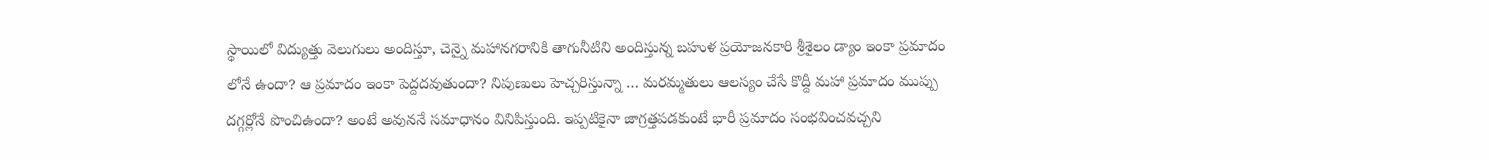స్థాయిలో విద్యుత్తు వెలుగులు అందిస్తూ, చెన్నై మహానగరానికి తాగునీటిని అందిస్తున్న బహుళ ప్రయోజనకారి శ్రీశైలం డ్యాం ఇంకా ప్రమాదం లోనే ఉందా? ఆ ప్రమాదం ఇంకా పెద్దదవుతుందా? నిపుణులు హెచ్చరిస్తున్నా … మరమ్మతులు ఆలస్యం చేసే కొద్దీ మహా ప్రమాదం ముప్పు దగ్గర్లోనే పొంచిఉందా? అంటే అవుననే సమాధానం వినిపిస్తుంది. ఇప్పటికైనా జాగ్రత్తపడకుంటే భారీ ప్రమాదం సంభవించవచ్చని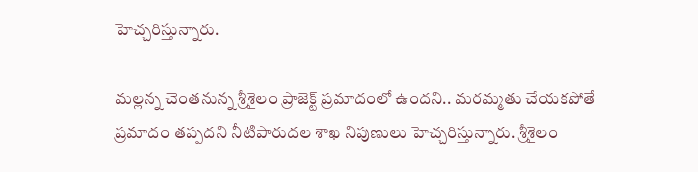హెచ్చరిస్తున్నారు.

మల్లన్న చెంతనున్న శ్రీశైలం ప్రాజెక్ట్ ప్రమాదంలో ఉందని.. మరమ్మతు చేయకపోతే ప్రమాదం తప్పదని నీటిపారుదల శాఖ నిపుణులు హెచ్చరిస్తున్నారు. శ్రీశైలం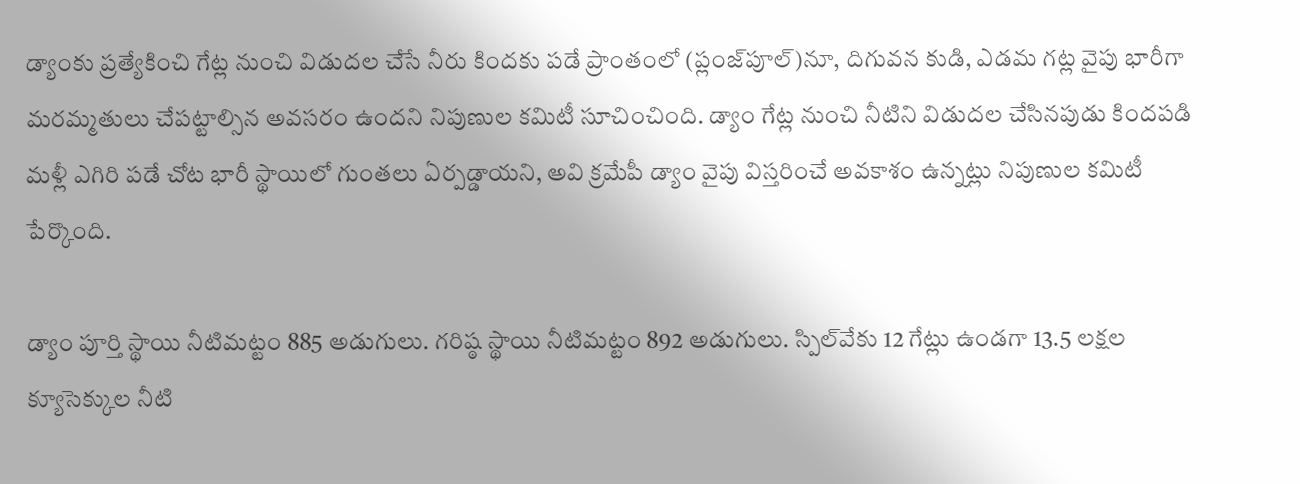డ్యాంకు ప్రత్యేకించి గేట్ల నుంచి విడుదల చేసే నీరు కిందకు పడే ప్రాంతంలో (ప్లంజ్‌పూల్‌)నూ, దిగువన కుడి, ఎడమ గట్ల వైపు భారీగా మరమ్మతులు చేపట్టాల్సిన అవసరం ఉందని నిపుణుల కమిటీ సూచించింది. డ్యాం గేట్ల నుంచి నీటిని విడుదల చేసినపుడు కిందపడి మళ్లీ ఎగిరి పడే చోట భారీ స్థాయిలో గుంతలు ఏర్పడ్డాయని, అవి క్రమేపీ డ్యాం వైపు విస్తరించే అవకాశం ఉన్నట్లు నిపుణుల కమిటీ పేర్కొంది.

డ్యాం పూర్తి స్థాయి నీటిమట్టం 885 అడుగులు. గరిష్ఠ స్థాయి నీటిమట్టం 892 అడుగులు. స్పిల్‌వేకు 12 గేట్లు ఉండగా 13.5 లక్షల క్యూసెక్కుల నీటి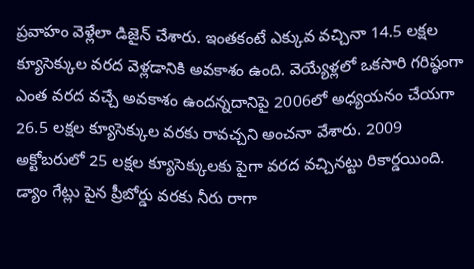ప్రవాహం వెళ్లేలా డిజైన్‌ చేశారు. ఇంతకంటే ఎక్కువ వచ్చినా 14.5 లక్షల క్యూసెక్కుల వరద వెళ్లడానికి అవకాశం ఉంది. వెయ్యేళ్లలో ఒకసారి గరిష్ఠంగా ఎంత వరద వచ్చే అవకాశం ఉందన్నదానిపై 2006లో అధ్యయనం చేయగా 26.5 లక్షల క్యూసెక్కుల వరకు రావచ్చని అంచనా వేశారు. 2009 అక్టోబరులో 25 లక్షల క్యూసెక్కులకు పైగా వరద వచ్చినట్టు రికార్డయింది. డ్యాం గేట్లు పైన ప్రీబోర్డు వరకు నీరు రాగా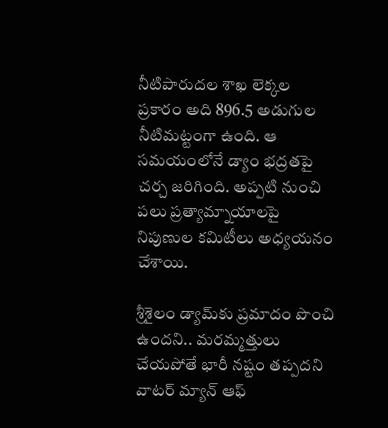నీటిపారుదల శాఖ లెక్కల ప్రకారం అది 896.5 అడుగుల నీటిమట్టంగా ఉంది. ఆ సమయంలోనే డ్యాం భద్రతపై చర్చ జరిగింది. అప్పటి నుంచి పలు ప్రత్యామ్నాయాలపై నిపుణుల కమిటీలు అధ్యయనం చేశాయి.

శ్రీశైలం డ్యామ్‌కు ప్రమాదం పొంచి ఉందని.. మరమ్మత్తులు చేయపోతే భారీ నష్టం తప్పదని వాటర్ మ్యాన్ ఆఫ్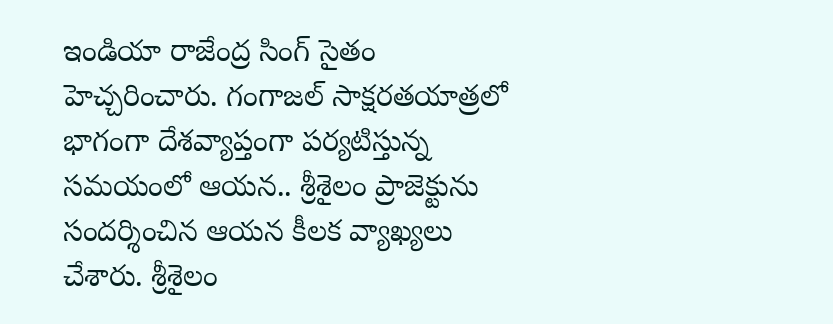ఇండియా రాజేంద్ర సింగ్ సైతం హెచ్చరించారు. గంగాజల్ సాక్షరతయాత్రలో భాగంగా దేశవ్యాప్తంగా పర్యటిస్తున్న సమయంలో ఆయన.. శ్రీశైలం ప్రాజెక్టును సందర్శించిన ఆయన కీలక వ్యాఖ్యలు చేశారు. శ్రీశైలం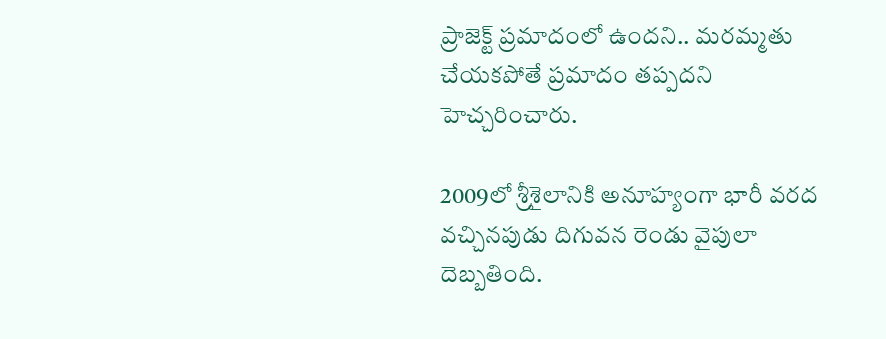ప్రాజెక్ట్ ప్రమాదంలో ఉందని.. మరమ్మతు చేయకపోతే ప్రమాదం తప్పదని హెచ్చరించారు.

2009లో శ్రీశైలానికి అనూహ్యంగా భారీ వరద వచ్చినపుడు దిగువన రెండు వైపులా దెబ్బతింది.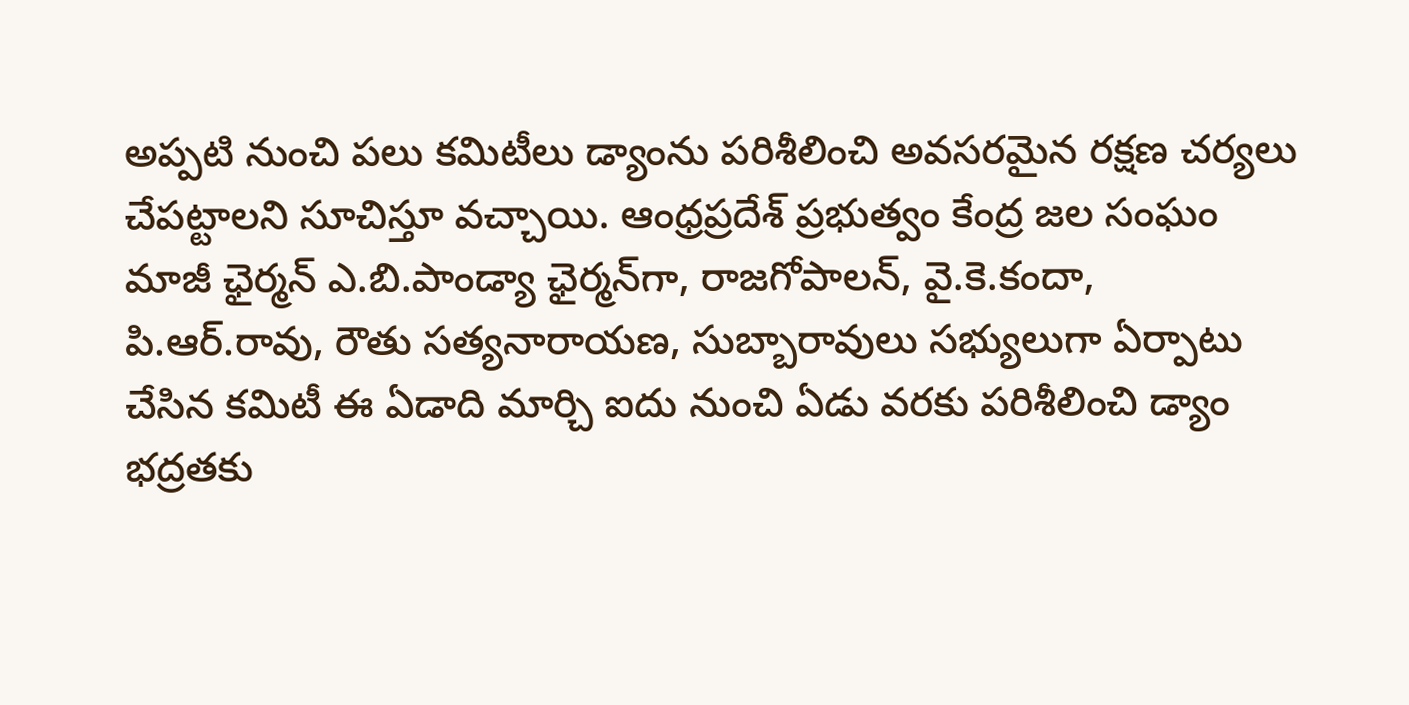అప్పటి నుంచి పలు కమిటీలు డ్యాంను పరిశీలించి అవసరమైన రక్షణ చర్యలు చేపట్టాలని సూచిస్తూ వచ్చాయి. ఆంధ్రప్రదేశ్‌ ప్రభుత్వం కేంద్ర జల సంఘం మాజీ ఛైర్మన్‌ ఎ.బి.పాండ్యా ఛైర్మన్‌గా, రాజగోపాలన్‌, వై.కె.కందా, పి.ఆర్‌.రావు, రౌతు సత్యనారాయణ, సుబ్బారావులు సభ్యులుగా ఏర్పాటు చేసిన కమిటీ ఈ ఏడాది మార్చి ఐదు నుంచి ఏడు వరకు పరిశీలించి డ్యాం భద్రతకు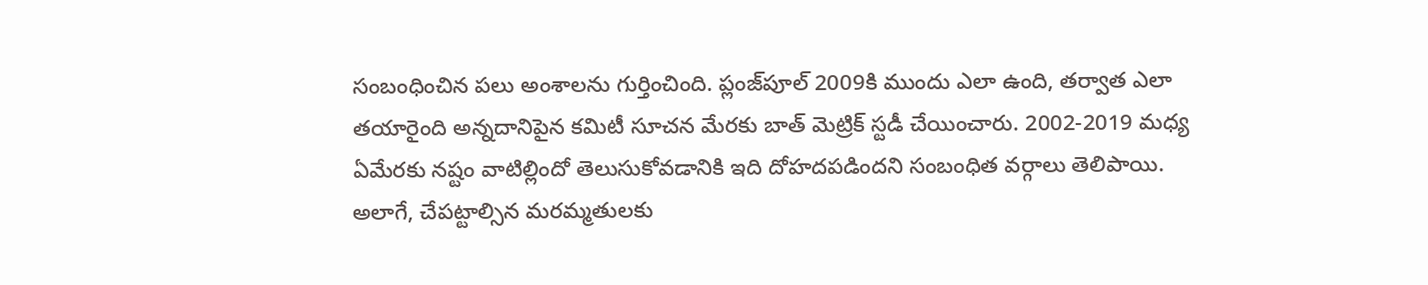సంబంధించిన పలు అంశాలను గుర్తించింది. ప్లంజ్‌పూల్‌ 2009కి ముందు ఎలా ఉంది, తర్వాత ఎలా తయారైంది అన్నదానిపైన కమిటీ సూచన మేరకు బాత్‌ మెట్రిక్‌ స్టడీ చేయించారు. 2002-2019 మధ్య ఏమేరకు నష్టం వాటిల్లిందో తెలుసుకోవడానికి ఇది దోహదపడిందని సంబంధిత వర్గాలు తెలిపాయి. అలాగే, చేపట్టాల్సిన మరమ్మతులకు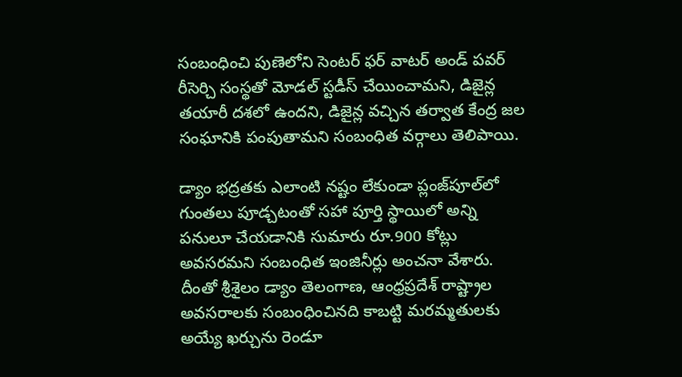సంబంధించి పుణెలోని సెంటర్‌ ఫర్‌ వాటర్‌ అండ్‌ పవర్‌ రీసెర్చి సంస్థతో మోడల్‌ స్టడీస్‌ చేయించామని, డిజైన్ల తయారీ దశలో ఉందని, డిజైన్ల వచ్చిన తర్వాత కేంద్ర జల సంఘానికి పంపుతామని సంబంధిత వర్గాలు తెలిపాయి.

డ్యాం భద్రతకు ఎలాంటి నష్టం లేకుండా ప్లంజ్‌పూల్‌లో గుంతలు పూడ్చటంతో సహా పూర్తి స్థాయిలో అన్ని పనులూ చేయడానికి సుమారు రూ.900 కోట్లు అవసరమని సంబంధిత ఇంజినీర్లు అంచనా వేశారు. దీంతో శ్రీశైలం డ్యాం తెలంగాణ, ఆంధ్రప్రదేశ్‌ రాష్ట్రాల అవసరాలకు సంబంధించినది కాబట్టి మరమ్మతులకు అయ్యే ఖర్చును రెండూ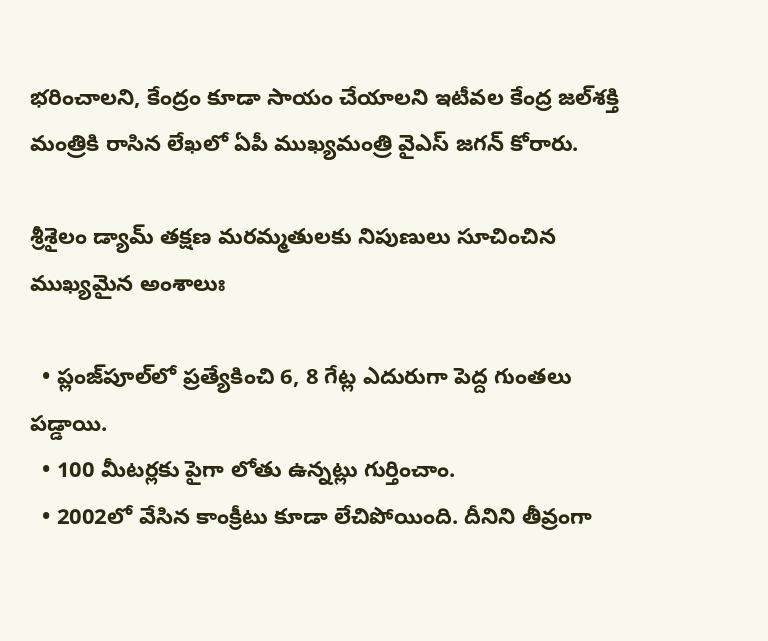భరించాలని, కేంద్రం కూడా సాయం చేయాలని ఇటీవల కేంద్ర జల్‌శక్తి మంత్రికి రాసిన లేఖలో ఏపీ ముఖ్యమంత్రి వైఎస్ జగన్‌ కోరారు.

శ్రీశైలం డ్యామ్ తక్షణ మరమ్మతులకు నిపుణులు సూచించిన ముఖ్యమైన అంశాలుః

  • ప్లంజ్‌పూల్‌లో ప్రత్యేకించి 6, 8 గేట్ల ఎదురుగా పెద్ద గుంతలు పడ్డాయి.
  • 100 మీటర్లకు పైగా లోతు ఉన్నట్లు గుర్తించాం.
  • 2002లో వేసిన కాంక్రీటు కూడా లేచిపోయింది. దీనిని తీవ్రంగా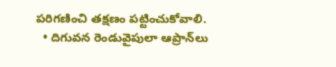పరిగణించి తక్షణం పట్టించుకోవాలి.
  • దిగువన రెండువైపులా ఆప్రాన్‌లు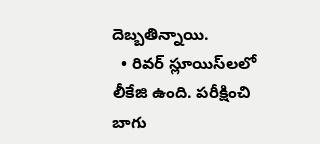దెబ్బతిన్నాయి.
  • రివర్‌ స్లూయిస్‌లలో లీకేజి ఉంది. పరీక్షించి బాగు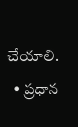చేయాలి.
  • ప్రధాన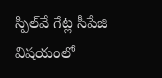స్పిల్‌వే గేట్ల సీపేజి విషయంలో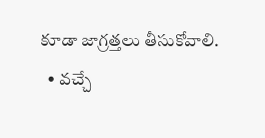కూడా జాగ్రత్తలు తీసుకోవాలి.
  • వచ్చే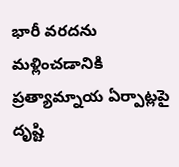భారీ వరదను మళ్లించడానికి ప్రత్యామ్నాయ ఏర్పాట్లపై దృష్టి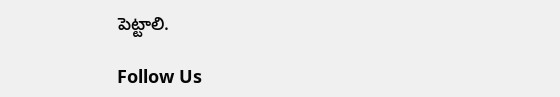పెట్టాలి.

Follow Us